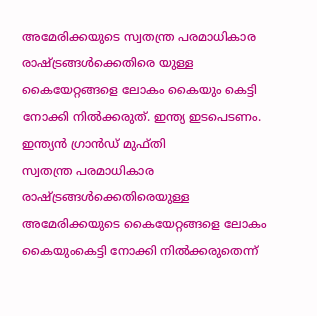അമേരിക്കയുടെ സ്വതന്ത്ര പരമാധികാര രാഷ്ട്രങ്ങൾക്കെതിരെ യുള്ള കൈയേറ്റങ്ങളെ ലോകം കൈയും കെട്ടി നോക്കി നിൽക്കരുത്. ഇന്ത്യ ഇടപെടണം. ഇന്ത്യൻ ഗ്രാൻഡ് മുഫ്തി
സ്വതന്ത്ര പരമാധികാര രാഷ്ട്രങ്ങൾക്കെതിരെയുള്ള അമേരിക്കയുടെ കൈയേറ്റങ്ങളെ ലോകം കൈയുംകെട്ടി നോക്കി നിൽക്കരുതെന്ന്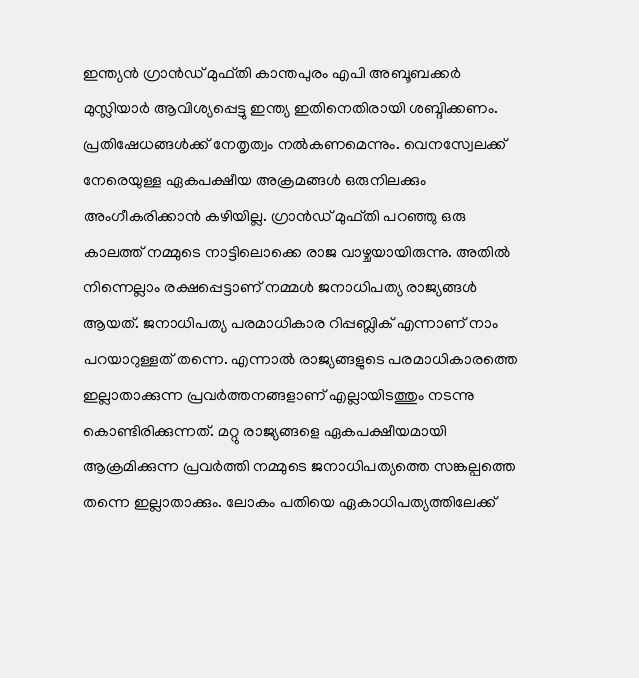ഇന്ത്യൻ ഗ്രാൻഡ് മുഫ്തി കാന്തപുരം എപി അബൂബക്കർ മുസ്ലിയാർ ആവിശ്യപ്പെട്ടു ഇന്ത്യ ഇതിനെതിരായി ശബ്ദിക്കണം. പ്രതിഷേധങ്ങൾക്ക് നേതൃത്വം നൽകണമെന്നും. വെനസ്വേലക്ക് നേരെയുള്ള ഏകപക്ഷീയ അക്രമങ്ങൾ ഒരുനിലക്കും അംഗീകരിക്കാൻ കഴിയില്ല. ഗ്രാൻഡ് മുഫ്തി പറഞ്ഞു ഒരു കാലത്ത് നമ്മുടെ നാട്ടിലൊക്കെ രാജ വാഴ്ചയായിരുന്നു. അതിൽ നിന്നെല്ലാം രക്ഷപ്പെട്ടാണ് നമ്മൾ ജനാധിപത്യ രാജ്യങ്ങൾ ആയത്. ജനാധിപത്യ പരമാധികാര റിപ്പബ്ലിക് എന്നാണ് നാം പറയാറുള്ളത് തന്നെ. എന്നാൽ രാജ്യങ്ങളുടെ പരമാധികാരത്തെ ഇല്ലാതാക്കുന്ന പ്രവർത്തനങ്ങളാണ് എല്ലായിടത്തും നടന്നു കൊണ്ടിരിക്കുന്നത്. മറ്റു രാജ്യങ്ങളെ ഏകപക്ഷീയമായി ആക്രമിക്കുന്ന പ്രവർത്തി നമ്മുടെ ജനാധിപത്യത്തെ സങ്കല്പത്തെ തന്നെ ഇല്ലാതാക്കും. ലോകം പതിയെ ഏകാധിപത്യത്തിലേക്ക്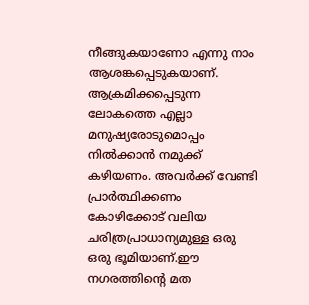നീങ്ങുകയാണോ എന്നു നാം ആശങ്കപ്പെടുകയാണ്. ആക്രമിക്കപ്പെടുന്ന ലോകത്തെ എല്ലാ മനുഷ്യരോടുമൊപ്പം നിൽക്കാൻ നമുക്ക് കഴിയണം. അവർക്ക് വേണ്ടി പ്രാർത്ഥിക്കണം കോഴിക്കോട് വലിയ ചരിത്രപ്രാധാന്യമുള്ള ഒരു ഒരു ഭൂമിയാണ്.ഈ നഗരത്തിൻ്റെ മത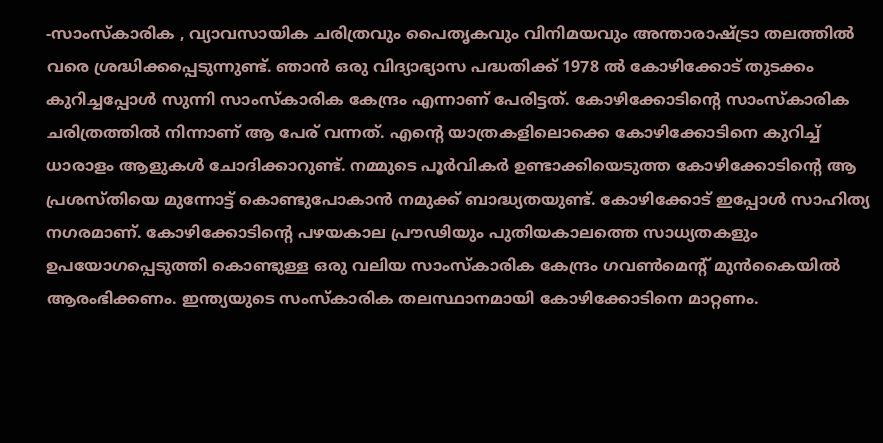-സാംസ്കാരിക , വ്യാവസായിക ചരിത്രവും പൈതൃകവും വിനിമയവും അന്താരാഷ്ട്രാ തലത്തിൽ വരെ ശ്രദ്ധിക്കപ്പെടുന്നുണ്ട്. ഞാൻ ഒരു വിദ്യാഭ്യാസ പദ്ധതിക്ക് 1978 ൽ കോഴിക്കോട് തുടക്കം കുറിച്ചപ്പോൾ സുന്നി സാംസ്കാരിക കേന്ദ്രം എന്നാണ് പേരിട്ടത്. കോഴിക്കോടിന്റെ സാംസ്കാരിക ചരിത്രത്തിൽ നിന്നാണ് ആ പേര് വന്നത്. എന്റെ യാത്രകളിലൊക്കെ കോഴിക്കോടിനെ കുറിച്ച് ധാരാളം ആളുകൾ ചോദിക്കാറുണ്ട്. നമ്മുടെ പൂർവികർ ഉണ്ടാക്കിയെടുത്ത കോഴിക്കോടിന്റെ ആ പ്രശസ്തിയെ മുന്നോട്ട് കൊണ്ടുപോകാൻ നമുക്ക് ബാദ്ധ്യതയുണ്ട്. കോഴിക്കോട് ഇപ്പോൾ സാഹിത്യ നഗരമാണ്. കോഴിക്കോടിന്റെ പഴയകാല പ്രൗഢിയും പുതിയകാലത്തെ സാധ്യതകളും ഉപയോഗപ്പെടുത്തി കൊണ്ടുള്ള ഒരു വലിയ സാംസ്കാരിക കേന്ദ്രം ഗവൺമെന്റ് മുൻകൈയിൽ ആരംഭിക്കണം. ഇന്ത്യയുടെ സംസ്കാരിക തലസ്ഥാനമായി കോഴിക്കോടിനെ മാറ്റണം.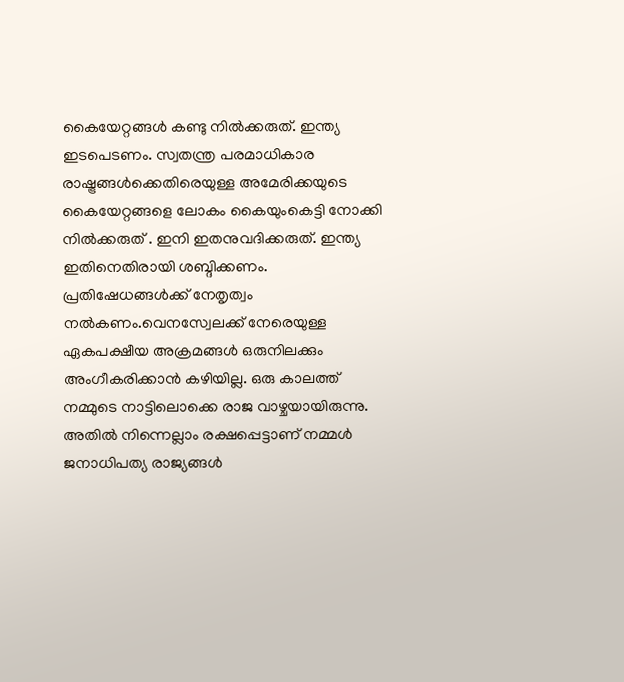കൈയേറ്റങ്ങൾ കണ്ടു നിൽക്കരുത്. ഇന്ത്യ ഇടപെടണം. സ്വതന്ത്ര പരമാധികാര രാഷ്ട്രങ്ങൾക്കെതിരെയുള്ള അമേരിക്കയുടെ കൈയേറ്റങ്ങളെ ലോകം കൈയുംകെട്ടി നോക്കി നിൽക്കരുത് . ഇനി ഇതനുവദിക്കരുത്. ഇന്ത്യ ഇതിനെതിരായി ശബ്ദിക്കണം. പ്രതിഷേധങ്ങൾക്ക് നേതൃത്വം നൽകണം.വെനസ്വേലക്ക് നേരെയുള്ള ഏകപക്ഷീയ അക്രമങ്ങൾ ഒരുനിലക്കും അംഗീകരിക്കാൻ കഴിയില്ല. ഒരു കാലത്ത് നമ്മുടെ നാട്ടിലൊക്കെ രാജ വാഴ്ചയായിരുന്നു. അതിൽ നിന്നെല്ലാം രക്ഷപ്പെട്ടാണ് നമ്മൾ ജനാധിപത്യ രാജ്യങ്ങൾ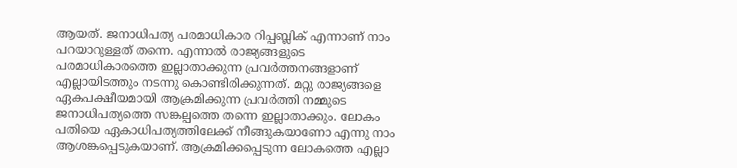ആയത്. ജനാധിപത്യ പരമാധികാര റിപ്പബ്ലിക് എന്നാണ് നാം പറയാറുള്ളത് തന്നെ. എന്നാൽ രാജ്യങ്ങളുടെ പരമാധികാരത്തെ ഇല്ലാതാക്കുന്ന പ്രവർത്തനങ്ങളാണ് എല്ലായിടത്തും നടന്നു കൊണ്ടിരിക്കുന്നത്. മറ്റു രാജ്യങ്ങളെ ഏകപക്ഷീയമായി ആക്രമിക്കുന്ന പ്രവർത്തി നമ്മുടെ ജനാധിപത്യത്തെ സങ്കല്പത്തെ തന്നെ ഇല്ലാതാക്കും. ലോകം പതിയെ ഏകാധിപത്യത്തിലേക്ക് നീങ്ങുകയാണോ എന്നു നാം ആശങ്കപ്പെടുകയാണ്. ആക്രമിക്കപ്പെടുന്ന ലോകത്തെ എല്ലാ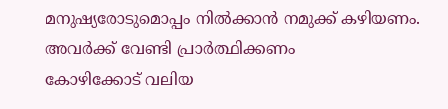മനുഷ്യരോടുമൊപ്പം നിൽക്കാൻ നമുക്ക് കഴിയണം. അവർക്ക് വേണ്ടി പ്രാർത്ഥിക്കണം
കോഴിക്കോട് വലിയ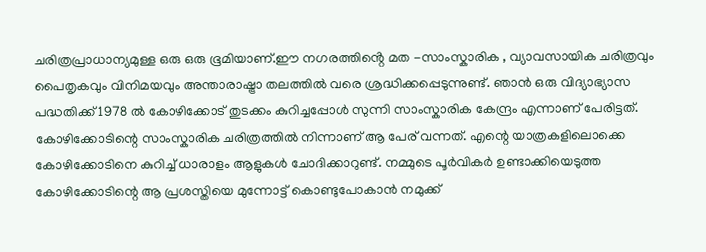ചരിത്രപ്രാധാന്യമുള്ള ഒരു ഒരു ഭൂമിയാണ്.ഈ നഗരത്തിൻ്റെ മത -സാംസ്കാരിക , വ്യാവസായിക ചരിത്രവും പൈതൃകവും വിനിമയവും അന്താരാഷ്ട്രാ തലത്തിൽ വരെ ശ്രദ്ധിക്കപ്പെടുന്നുണ്ട്. ഞാൻ ഒരു വിദ്യാഭ്യാസ പദ്ധതിക്ക് 1978 ൽ കോഴിക്കോട് തുടക്കം കുറിച്ചപ്പോൾ സുന്നി സാംസ്കാരിക കേന്ദ്രം എന്നാണ് പേരിട്ടത്. കോഴിക്കോടിന്റെ സാംസ്കാരിക ചരിത്രത്തിൽ നിന്നാണ് ആ പേര് വന്നത്. എന്റെ യാത്രകളിലൊക്കെ കോഴിക്കോടിനെ കുറിച്ച് ധാരാളം ആളുകൾ ചോദിക്കാറുണ്ട്. നമ്മുടെ പൂർവികർ ഉണ്ടാക്കിയെടുത്ത കോഴിക്കോടിന്റെ ആ പ്രശസ്തിയെ മുന്നോട്ട് കൊണ്ടുപോകാൻ നമുക്ക്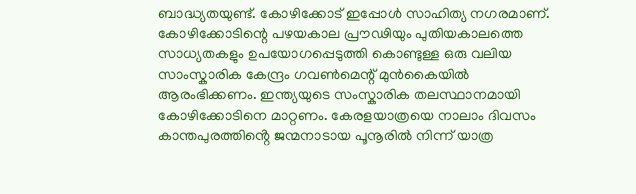ബാദ്ധ്യതയുണ്ട്. കോഴിക്കോട് ഇപ്പോൾ സാഹിത്യ നഗരമാണ്. കോഴിക്കോടിന്റെ പഴയകാല പ്രൗഢിയും പുതിയകാലത്തെ സാധ്യതകളും ഉപയോഗപ്പെടുത്തി കൊണ്ടുള്ള ഒരു വലിയ സാംസ്കാരിക കേന്ദ്രം ഗവൺമെന്റ് മുൻകൈയിൽ ആരംഭിക്കണം. ഇന്ത്യയുടെ സംസ്കാരിക തലസ്ഥാനമായി കോഴിക്കോടിനെ മാറ്റണം. കേരളയാത്രയെ നാലാം ദിവസം കാന്തപുരത്തിൻ്റെ ജന്മനാടായ പൂനൂരിൽ നിന്ന് യാത്ര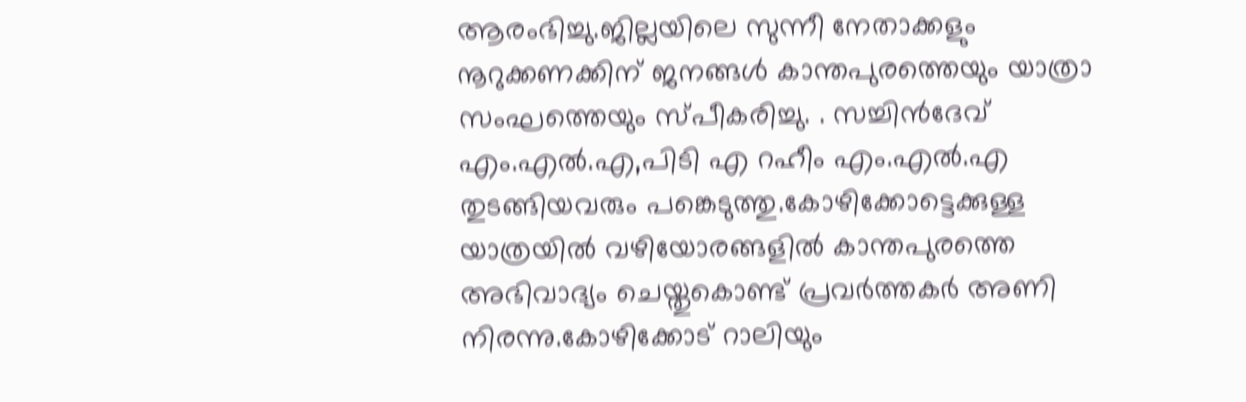ആരംഭിച്ചു.ജില്ലയിലെ സുന്നീ നേതാക്കളും നൂറുക്കണക്കിന് ജനങ്ങൾ കാന്തപുരത്തെയും യാത്രാ സംഘത്തെയും സ്പീകരിച്ചു. . സച്ചിൻദേവ് എം.എൽ.എ,പിടി എ റഹീം എം.എൽ.എ തുടങ്ങിയവരും പങ്കെടുത്തു.കോഴിക്കോട്ടെക്കുള്ള യാത്രയിൽ വഴിയോരങ്ങളിൽ കാന്തപുരത്തെ അഭിവാദ്യം ചെയ്തുകൊണ്ട് പ്രവർത്തകർ അണി നിരന്നു.കോഴിക്കോട് റാലിയും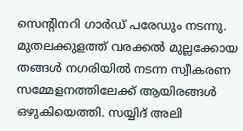സെൻ്റിനറി ഗാർഡ് പരേഡും നടന്നു. മുതലക്കുളത്ത് വരക്കൽ മുല്ലക്കോയ തങ്ങൾ നഗരിയിൽ നടന്ന സ്വീകരണ സമ്മേളനത്തിലേക്ക് ആയിരങ്ങൾ ഒഴുകിയെത്തി. സയ്യിദ് അലി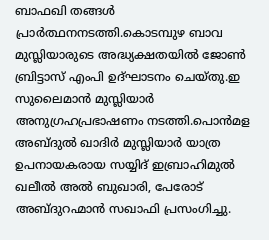ബാഫഖി തങ്ങൾ പ്രാർത്ഥനനടത്തി.കൊടമ്പുഴ ബാവ മുസ്ലിയാരുടെ അദ്ധ്യക്ഷതയിൽ ജോൺ ബ്രിട്ടാസ് എംപി ഉദ്ഘാടനം ചെയ്തു.ഇ സുലൈമാൻ മുസ്ലിയാർ അനുഗ്രഹപ്രഭാഷണം നടത്തി.പൊൻമള അബ്ദുൽ ഖാദിർ മുസ്ലിയാർ യാത്ര ഉപനായകരായ സയ്യിദ് ഇബ്രാഹിമുൽ ഖലീൽ അൽ ബുഖാരി, പേരോട് അബ്ദുറഹ്മാൻ സഖാഫി പ്രസംഗിച്ചു.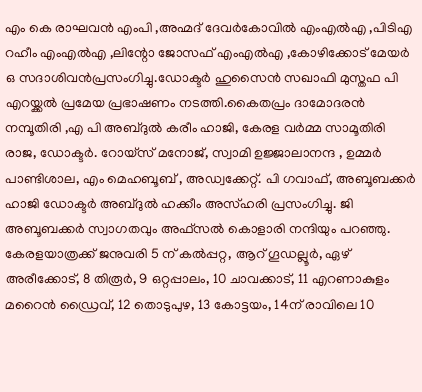എം കെ രാഘവൻ എംപി ,അഹ്മദ് ദേവർകോവിൽ എംഎൽഎ ,പിടിഎ റഹീം എംഎൽഎ ,ലിന്റോ ജോസഫ് എംഎൽഎ ,കോഴിക്കോട് മേയർ ഒ സദാശിവൻപ്രസംഗിച്ചു.ഡോക്ടർ ഹുസൈൻ സഖാഫി മുസ്തഫ പി എറയ്ക്കൽ പ്രമേയ പ്രഭാഷണം നടത്തി.കൈതപ്രം ദാമോദരൻ നമ്പൂതിരി ,എ പി അബ്ദുൽ കരീം ഹാജി, കേരള വർമ്മ സാമൂതിരി രാജ, ഡോക്ടർ. റോയ്സ് മനോജ്, സ്വാമി ഉജ്ജാലാനന്ദ , ഉമ്മർ പാണ്ടിശാല, എം മെഹബൂബ് , അഡ്വക്കേറ്റ്. പി ഗവാഫ്, അബൂബക്കർ ഹാജി ഡോക്ടർ അബ്ദുൽ ഹക്കീം അസ്ഹരി പ്രസംഗിച്ചു. ജി അബൂബക്കർ സ്വാഗതവും അഫ്സൽ കൊളാരി നന്ദിയും പറഞ്ഞു. കേരളയാത്രക്ക് ജനുവരി 5 ന് കൽപ്പറ്റ, ആറ് ഗൂഡല്ലൂർ, ഏഴ് അരീക്കോട്, 8 തിരൂർ, 9 ഒറ്റപ്പാലം, 10 ചാവക്കാട്, 11 എറണാകുളം മറൈൻ ഡ്രൈവ്, 12 തൊടുപുഴ, 13 കോട്ടയം, 14ന് രാവിലെ 10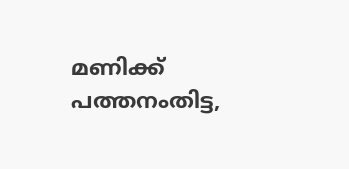മണിക്ക് പത്തനംതിട്ട,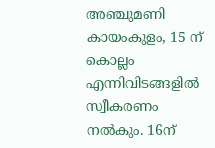അഞ്ചുമണി കായംകുളം, 15 ന് കൊല്ലം എന്നിവിടങ്ങളിൽ സ്വീകരണം നൽകും. 16ന്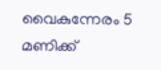വൈകുന്നേരം 5 മണിക്ക്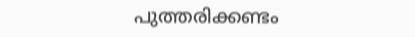പുത്തരിക്കണ്ടം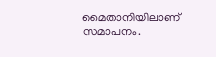മൈതാനിയിലാണ് സമാപനം.